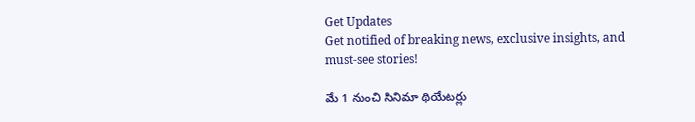Get Updates
Get notified of breaking news, exclusive insights, and must-see stories!

మే 1 నుంచి సినిమా థియేటర్లు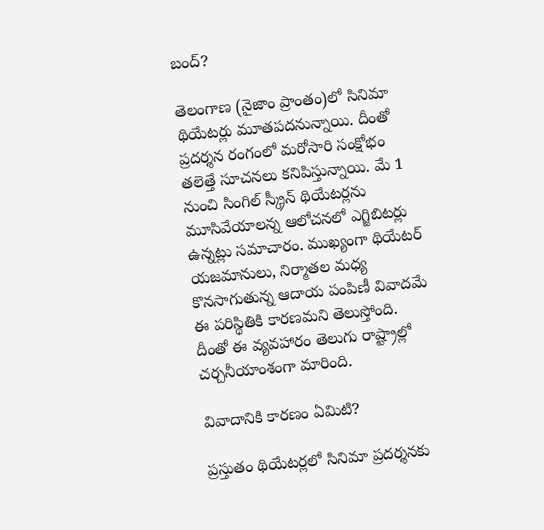బంద్?

తెలంగాణ (నైజాం ప్రాంతం)లో సినిమా థియేటర్లు మూతపదనున్నాయి. దీంతో ప్రదర్శన రంగంలో మరోసారి సంక్షోభం తలెత్తే సూచనలు కనిపిస్తున్నాయి. మే 1 నుంచి సింగిల్ స్క్రీన్ థియేటర్లను మూసివేయాలన్న ఆలోచనలో ఎగ్జిబిటర్లు ఉన్నట్లు సమాచారం. ముఖ్యంగా థియేటర్ యజమానులు, నిర్మాతల మధ్య కొనసాగుతున్న ఆదాయ పంపిణీ వివాదమే ఈ పరిస్థితికి కారణమని తెలుస్తోంది. దీంతో ఈ వ్యవహారం తెలుగు రాష్ట్రాల్లో చర్చనీయాంశంగా మారింది.

వివాదానికి కారణం ఏమిటి?

ప్రస్తుతం థియేటర్లలో సినిమా ప్రదర్శనకు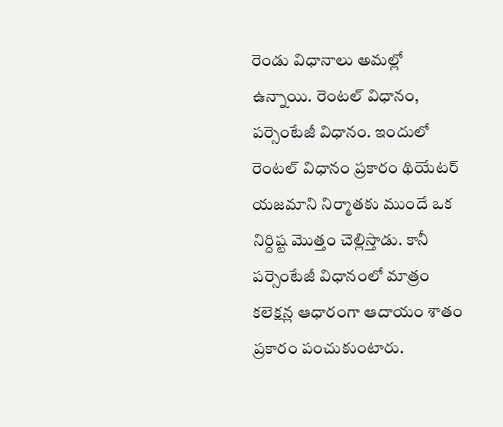రెండు విధానాలు అమల్లో ఉన్నాయి. రెంటల్ విధానం, పర్సెంటేజీ విధానం. ఇందులో రెంటల్ విధానం ప్రకారం థియేటర్ యజమాని నిర్మాతకు ముందే ఒక నిర్దిష్ట మొత్తం చెల్లిస్తాడు. కానీ పర్సెంటేజీ విధానంలో మాత్రం కలెక్షన్ల ఆధారంగా ఆదాయం శాతం ప్రకారం పంచుకుంటారు.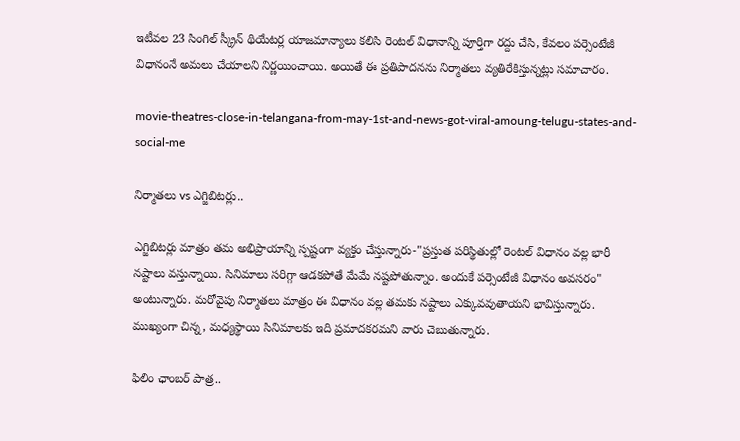ఇటీవల 23 సింగిల్ స్క్రీన్ థియేటర్ల యాజమాన్యాలు కలిసి రెంటల్ విధానాన్ని పూర్తిగా రద్దు చేసి, కేవలం పర్సెంటేజీ విధానంనే అమలు చేయాలని నిర్ణయించాయి. అయితే ఈ ప్రతిపాదనను నిర్మాతలు వ్యతిరేకిస్తున్నట్లు సమాచారం.

movie-theatres-close-in-telangana-from-may-1st-and-news-got-viral-amoung-telugu-states-and-social-me

నిర్మాతలు vs ఎగ్జిబిటర్లు..

ఎగ్జిబిటర్లు మాత్రం తమ అభిప్రాయాన్ని స్పష్టంగా వ్యక్తం చేస్తున్నారు-"ప్రస్తుత పరిస్థితుల్లో రెంటల్ విధానం వల్ల భారీ నష్టాలు వస్తున్నాయి. సినిమాలు సరిగ్గా ఆడకపోతే మేమే నష్టపోతున్నాం. అందుకే పర్సెంటేజీ విధానం అవసరం" అంటున్నారు. మరోవైపు నిర్మాతలు మాత్రం ఈ విధానం వల్ల తమకు నష్టాలు ఎక్కువవుతాయని భావిస్తున్నారు. ముఖ్యంగా చిన్న, మధ్యస్థాయి సినిమాలకు ఇది ప్రమాదకరమని వారు చెబుతున్నారు.

ఫిలిం ఛాంబర్ పాత్ర..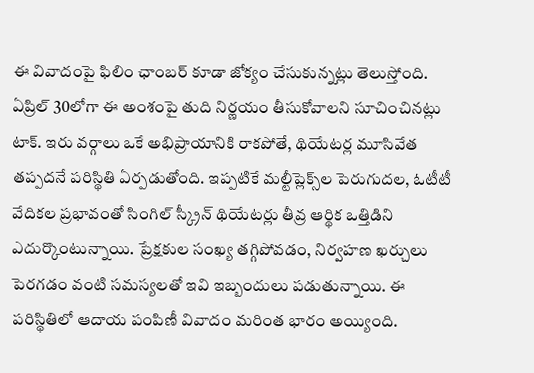ఈ వివాదంపై ఫిలిం ఛాంబర్ కూడా జోక్యం చేసుకున్నట్లు తెలుస్తోంది. ఏప్రిల్ 30లోగా ఈ అంశంపై తుది నిర్ణయం తీసుకోవాలని సూచించినట్లు టాక్. ఇరు వర్గాలు ఒకే అభిప్రాయానికి రాకపోతే, థియేటర్ల మూసివేత తప్పదనే పరిస్థితి ఏర్పడుతోంది. ఇప్పటికే మల్టీప్లెక్స్‌ల పెరుగుదల, ఓటీటీ వేదికల ప్రభావంతో సింగిల్ స్క్రీన్ థియేటర్లు తీవ్ర ఆర్థిక ఒత్తిడిని ఎదుర్కొంటున్నాయి. ప్రేక్షకుల సంఖ్య తగ్గిపోవడం, నిర్వహణ ఖర్చులు పెరగడం వంటి సమస్యలతో ఇవి ఇబ్బందులు పడుతున్నాయి. ఈ పరిస్థితిలో ఆదాయ పంపిణీ వివాదం మరింత భారం అయ్యింది.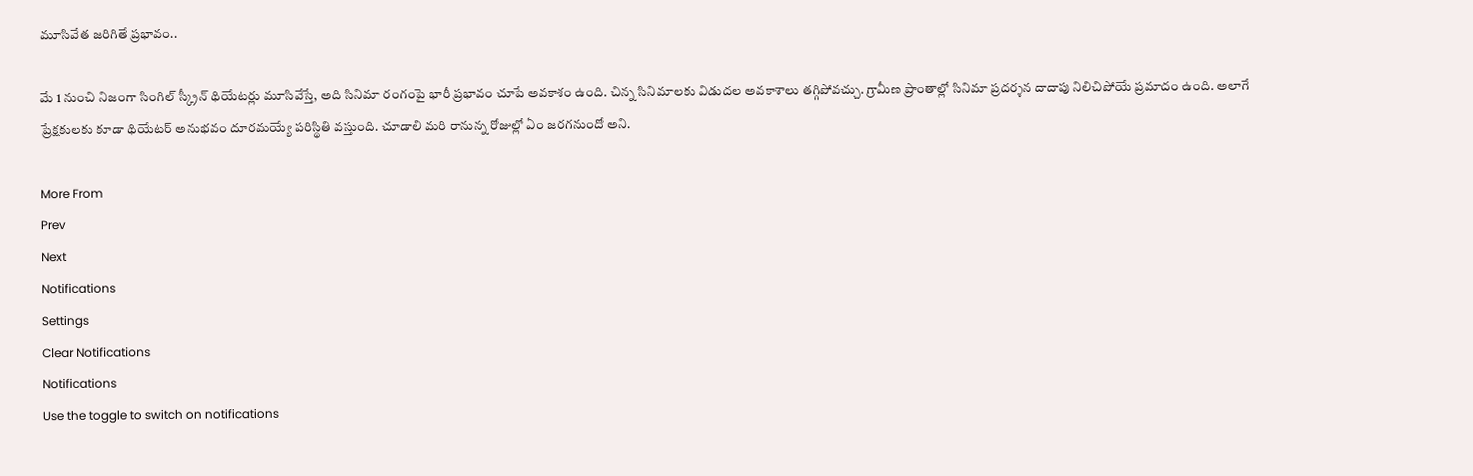మూసివేత జరిగితే ప్రభావం..

మే 1 నుంచి నిజంగా సింగిల్ స్క్రీన్ థియేటర్లు మూసివేస్తే, అది సినిమా రంగంపై భారీ ప్రభావం చూపే అవకాశం ఉంది. చిన్న సినిమాలకు విడుదల అవకాశాలు తగ్గిపోవచ్చు. గ్రామీణ ప్రాంతాల్లో సినిమా ప్రదర్శన దాదాపు నిలిచిపోయే ప్రమాదం ఉంది. అలాగే ప్రేక్షకులకు కూడా థియేటర్ అనుభవం దూరమయ్యే పరిస్థితి వస్తుంది. చూడాలి మరి రానున్న రోజుల్లో ఏం జరగనుందో అని.

More From
Prev
Next
Notifications
Settings
Clear Notifications
Notifications
Use the toggle to switch on notifications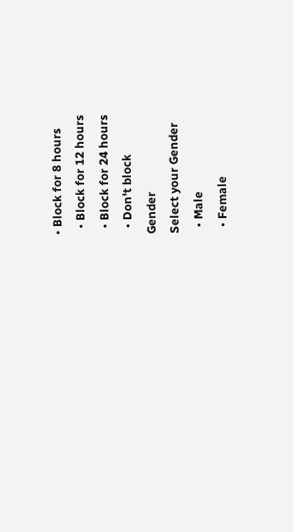• Block for 8 hours
  • Block for 12 hours
  • Block for 24 hours
  • Don't block
Gender
Select your Gender
  • Male
  • Female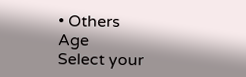• Others
Age
Select your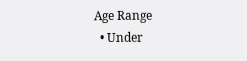Age Range
  • Under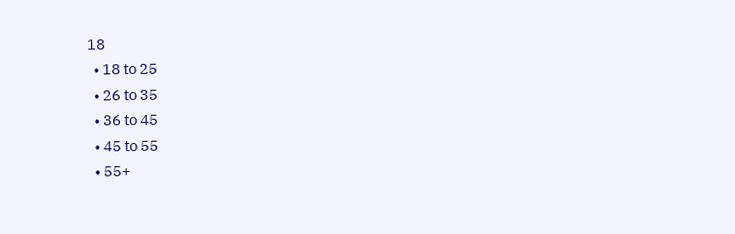18
  • 18 to 25
  • 26 to 35
  • 36 to 45
  • 45 to 55
  • 55+